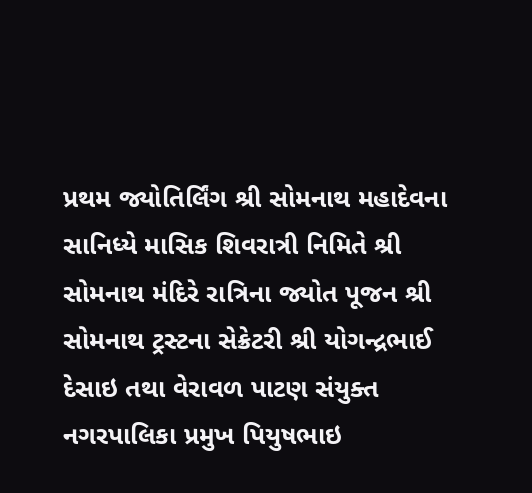પ્રથમ જ્યોતિર્લિંગ શ્રી સોમનાથ મહાદેવના સાનિધ્યે માસિક શિવરાત્રી નિમિતે શ્રી સોમનાથ મંદિરે રાત્રિના જ્યોત પૂજન શ્રી સોમનાથ ટ્રસ્ટના સેક્રેટરી શ્રી યોગન્દ્રભાઈ દેસાઇ તથા વેરાવળ પાટણ સંયુક્ત નગરપાલિકા પ્રમુખ પિયુષભાઇ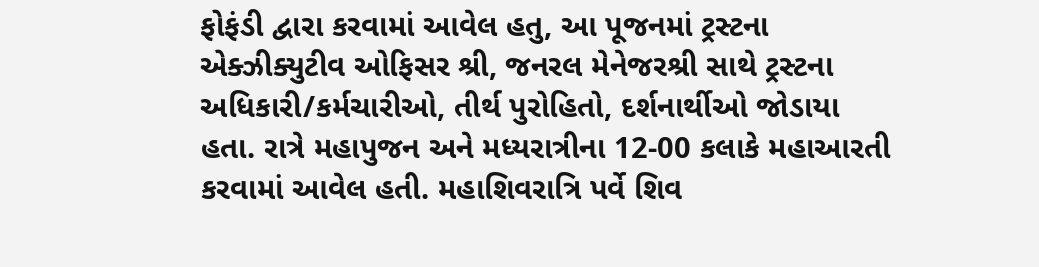ફોફંડી દ્વારા કરવામાં આવેલ હતુ, આ પૂજનમાં ટ્રસ્ટના એક્ઝીક્યુટીવ ઓફિસર શ્રી, જનરલ મેનેજરશ્રી સાથે ટ્રસ્ટના અધિકારી/કર્મચારીઓ, તીર્થ પુરોહિતો, દર્શનાર્થીઓ જોડાયા હતા. રાત્રે મહાપુજન અને મધ્યરાત્રીના 12-00 કલાકે મહાઆરતી કરવામાં આવેલ હતી. મહાશિવરાત્રિ પર્વે શિવ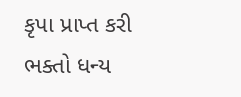કૃપા પ્રાપ્ત કરી ભક્તો ધન્ય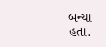બન્યા હતા.